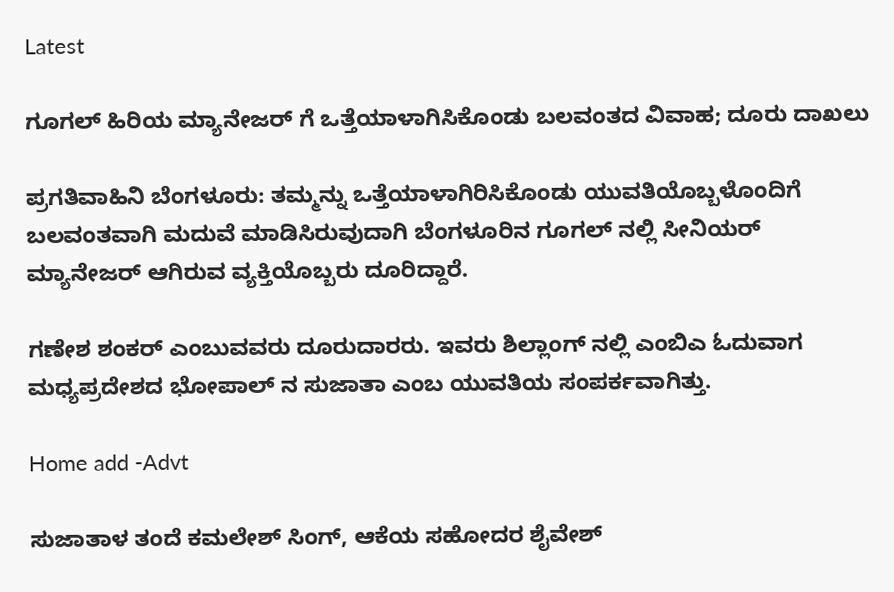Latest

ಗೂಗಲ್ ಹಿರಿಯ ಮ್ಯಾನೇಜರ್ ಗೆ ಒತ್ತೆಯಾಳಾಗಿಸಿಕೊಂಡು ಬಲವಂತದ ವಿವಾಹ; ದೂರು ದಾಖಲು

ಪ್ರಗತಿವಾಹಿನಿ ಬೆಂಗಳೂರು: ತಮ್ಮನ್ನು ಒತ್ತೆಯಾಳಾಗಿರಿಸಿಕೊಂಡು ಯುವತಿಯೊಬ್ಬಳೊಂದಿಗೆ  ಬಲವಂತವಾಗಿ ಮದುವೆ ಮಾಡಿಸಿರುವುದಾಗಿ ಬೆಂಗಳೂರಿನ ಗೂಗಲ್ ನಲ್ಲಿ ಸೀನಿಯರ್ ಮ್ಯಾನೇಜರ್ ಆಗಿರುವ ವ್ಯಕ್ತಿಯೊಬ್ಬರು ದೂರಿದ್ದಾರೆ.

ಗಣೇಶ ಶಂಕರ್ ಎಂಬುವವರು ದೂರುದಾರರು. ಇವರು ಶಿಲ್ಲಾಂಗ್ ನಲ್ಲಿ ಎಂಬಿಎ ಓದುವಾಗ ಮಧ್ಯಪ್ರದೇಶದ ಭೋಪಾಲ್ ನ ಸುಜಾತಾ ಎಂಬ ಯುವತಿಯ ಸಂಪರ್ಕವಾಗಿತ್ತು.

Home add -Advt

ಸುಜಾತಾಳ ತಂದೆ ಕಮಲೇಶ್ ಸಿಂಗ್, ಆಕೆಯ ಸಹೋದರ ಶೈವೇಶ್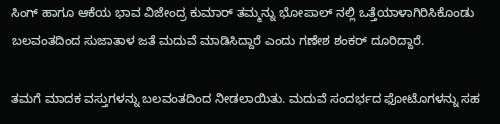ಸಿಂಗ್ ಹಾಗೂ ಆಕೆಯ ಭಾವ ವಿಜೇಂದ್ರ ಕುಮಾರ್ ತಮ್ಮನ್ನು ಭೋಪಾಲ್ ನಲ್ಲಿ ಒತ್ತೆಯಾಳಾಗಿರಿಸಿಕೊಂಡು ಬಲವಂತದಿಂದ ಸುಜಾತಾಳ ಜತೆ ಮದುವೆ ಮಾಡಿಸಿದ್ದಾರೆ ಎಂದು ಗಣೇಶ ಶಂಕರ್ ದೂರಿದ್ದಾರೆ.

ತಮಗೆ ಮಾದಕ ವಸ್ತುಗಳನ್ನು ಬಲವಂತದಿಂದ ನೀಡಲಾಯಿತು. ಮದುವೆ ಸಂದರ್ಭದ ಫೋಟೊಗಳನ್ನು ಸಹ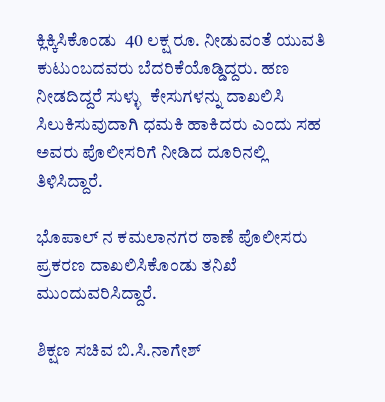ಕ್ಲಿಕ್ಕಿಸಿಕೊಂಡು  40 ಲಕ್ಷ ರೂ. ನೀಡುವಂತೆ ಯುವತಿ ಕುಟುಂಬದವರು ಬೆದರಿಕೆಯೊಡ್ಡಿದ್ದರು. ಹಣ ನೀಡದಿದ್ದರೆ ಸುಳ್ಳು  ಕೇಸುಗಳನ್ನು ದಾಖಲಿಸಿ ಸಿಲುಕಿಸುವುದಾಗಿ ಧಮಕಿ ಹಾಕಿದರು ಎಂದು ಸಹ ಅವರು ಪೊಲೀಸರಿಗೆ ನೀಡಿದ ದೂರಿನಲ್ಲಿ ತಿಳಿಸಿದ್ದಾರೆ.

ಭೊಪಾಲ್ ನ ಕಮಲಾನಗರ ಠಾಣೆ ಪೊಲೀಸರು ಪ್ರಕರಣ ದಾಖಲಿಸಿಕೊಂಡು ತನಿಖೆ ಮುಂದುವರಿಸಿದ್ದಾರೆ.

ಶಿಕ್ಷಣ ಸಚಿವ ಬಿ.ಸಿ.ನಾಗೇಶ್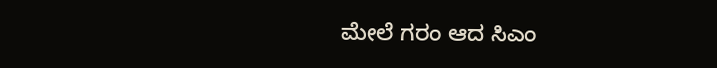ಮೇಲೆ ಗರಂ ಆದ ಸಿಎಂ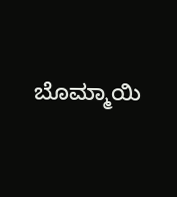ಬೊಮ್ಮಾಯಿ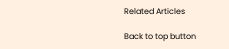Related Articles

Back to top button